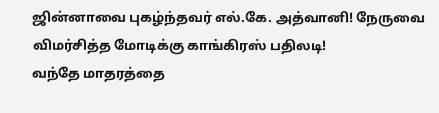ஜின்னாவை புகழ்ந்தவர் எல்.கே. அத்வானி! நேருவை விமர்சித்த மோடிக்கு காங்கிரஸ் பதிலடி!
வந்தே மாதரத்தை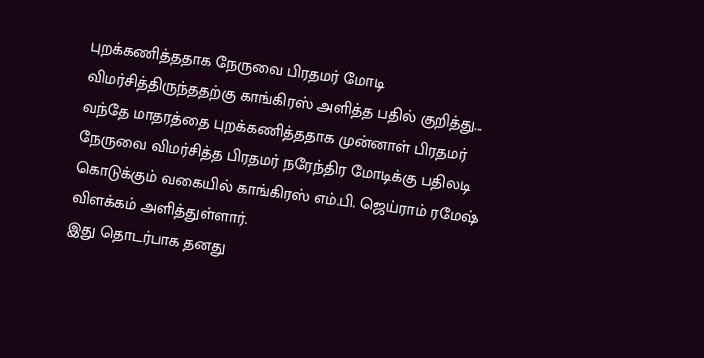புறக்கணித்ததாக நேருவை பிரதமர் மோடி விமர்சித்திருந்ததற்கு காங்கிரஸ் அளித்த பதில் குறித்து...
வந்தே மாதரத்தை புறக்கணித்ததாக முன்னாள் பிரதமர் நேருவை விமர்சித்த பிரதமர் நரேந்திர மோடிக்கு பதிலடி கொடுக்கும் வகையில் காங்கிரஸ் எம்.பி. ஜெய்ராம் ரமேஷ் விளக்கம் அளித்துள்ளார்.
இது தொடர்பாக தனது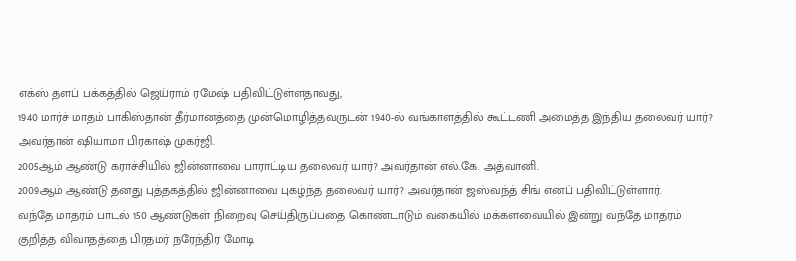எக்ஸ் தளப் பக்கத்தில் ஜெய்ராம் ரமேஷ் பதிவிட்டுள்ளதாவது,
1940 மார்ச் மாதம் பாகிஸ்தான் தீர்மானத்தை முன்மொழித்தவருடன் 1940-ல் வங்காளத்தில் கூட்டணி அமைத்த இந்திய தலைவர் யார்? அவர்தான் ஷியாமா பிரகாஷ் முகர்ஜி.
2005ஆம் ஆண்டு கராச்சியில் ஜின்னாவை பாராட்டிய தலைவர் யார்? அவர்தான் எல்.கே. அத்வானி.
2009ஆம் ஆண்டு தனது புத்தகத்தில் ஜின்னாவை புகழ்ந்த தலைவர் யார்? அவர்தான் ஜஸ்வந்த் சிங் எனப் பதிவிட்டுள்ளார்.
வந்தே மாதரம் பாடல் 150 ஆண்டுகள் நிறைவு செய்திருப்பதை கொண்டாடும் வகையில் மக்களவையில் இன்று வந்தே மாதரம் குறித்த விவாதத்தை பிரதமர் நரேந்திர மோடி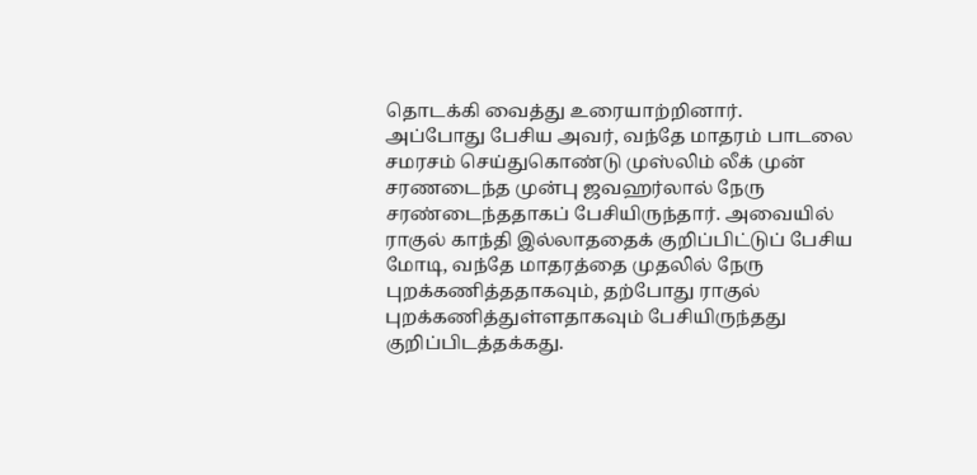தொடக்கி வைத்து உரையாற்றினார்.
அப்போது பேசிய அவர், வந்தே மாதரம் பாடலை சமரசம் செய்துகொண்டு முஸ்லிம் லீக் முன் சரணடைந்த முன்பு ஜவஹர்லால் நேரு சரண்டைந்ததாகப் பேசியிருந்தார். அவையில் ராகுல் காந்தி இல்லாததைக் குறிப்பிட்டுப் பேசிய மோடி, வந்தே மாதரத்தை முதலில் நேரு புறக்கணித்ததாகவும், தற்போது ராகுல் புறக்கணித்துள்ளதாகவும் பேசியிருந்தது குறிப்பிடத்தக்கது.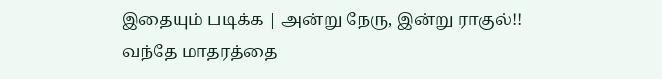இதையும் படிக்க | அன்று நேரு, இன்று ராகுல்!! வந்தே மாதரத்தை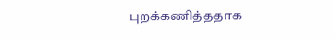புறக்கணித்ததாக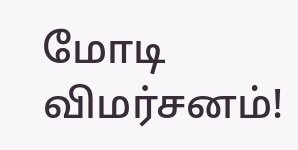மோடி விமர்சனம்!